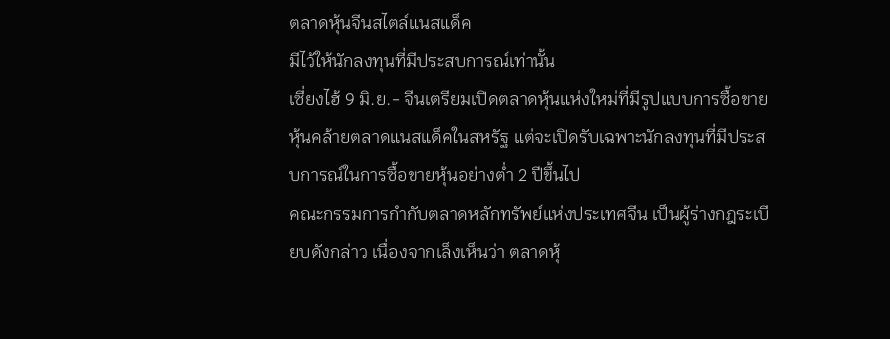ตลาดหุ้นจีนสไตล์แนสแด็ค
มีไว้ให้นักลงทุนที่มีประสบการณ์เท่านั้น
เซี่ยงไฮ้ 9 มิ.ย.- จีนเตรียมเปิดตลาดหุ้นแห่งใหม่ที่มีรูปแบบการซื้อขายหุ้นคล้ายตลาดแนสแด็คในสหรัฐ แต่จะเปิดรับเฉพาะนักลงทุนที่มีประสบการณ์ในการซื้อขายหุ้นอย่างต่ำ 2 ปีขึ้นไป
คณะกรรมการกำกับตลาดหลักทรัพย์แห่งประเทศจีน เป็นผู้ร่างกฎระเบียบดังกล่าว เนื่องจากเล็งเห็นว่า ตลาดหุ้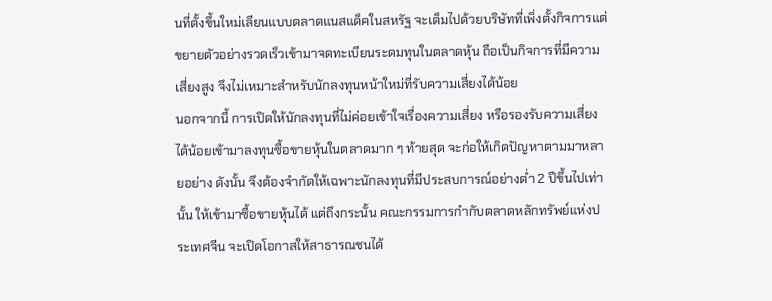นที่ตั้งขึ้นใหม่เลียนแบบตลาดแนสแด็คในสหรัฐ จะเต็มไปด้วยบริษัทที่เพิ่งตั้งกิจการแต่ขยายตัวอย่างรวดเร็วเข้ามาจดทะเบียนระดมทุนในตลาดหุ้น ถือเป็นกิจการที่มีความเสี่ยงสูง จึงไม่เหมาะสำหรับนักลงทุนหน้าใหม่ที่รับความเสี่ยงได้น้อย
นอกจากนี้ การเปิดให้นักลงทุนที่ไม่ค่อยเข้าใจเรื่องความเสี่ยง หรือรองรับความเสี่ยงได้น้อยเข้ามาลงทุนซื้อขายหุ้นในตลาดมาก ๆ ท้ายสุด จะก่อให้เกิดปัญหาตามมาหลายอย่าง ดังนั้น จึงต้องจำกัดให้เฉพาะนักลงทุนที่มีประสบการณ์อย่างต่ำ 2 ปีขึ้นไปเท่านั้น ให้เข้ามาซื้อขายหุ้นได้ แต่ถึงกระนั้น คณะกรรมการกำกับตลาดหลักทรัพย์แห่งประเทศจีน จะเปิดโอกาสให้สาธารณชนได้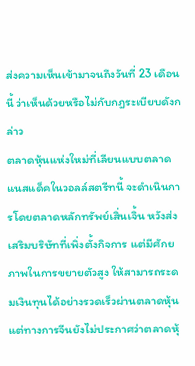ส่งความเห็นเข้ามาจนถึงวันที่ 23 เดือนนี้ ว่าเห็นด้วยหรือไม่กับกฎระเบียบดังกล่าว
ตลาดหุ้นแห่งใหม่ที่เลียนแบบตลาดแนสแด็คในวอลล์สตรีทนี้ จะดำเนินการโดยตลาดหลักทรัพย์เสิ่นเจิ้น หวังส่งเสริมบริษัทที่เพิ่งตั้งกิจการ แต่มีศักยภาพในการขยายตัวสูง ให้สามารถระดมเงินทุนได้อย่างรวดเร็วผ่านตลาดหุ้น แต่ทางการจีนยังไม่ประกาศว่าตลาดหุ้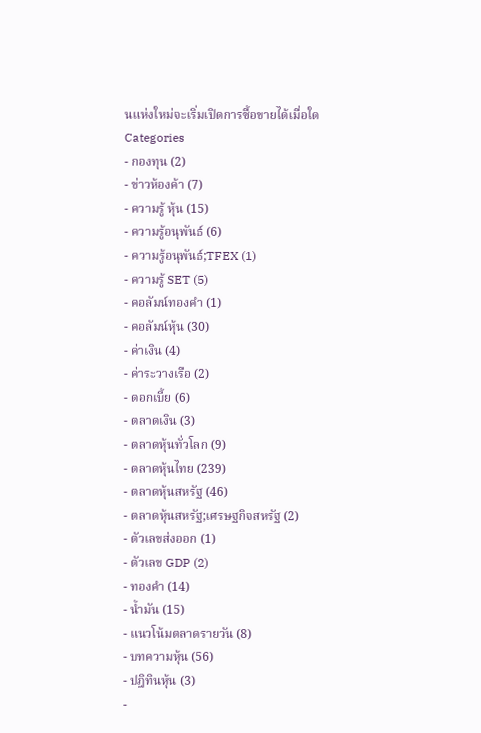นแห่งใหม่จะเริ่มเปิดการซื้อขายได้เมื่อใด
Categories
- กองทุน (2)
- ข่าวห้องค้า (7)
- ความรู้ หุ้น (15)
- ความรู้อนุพันธ์ (6)
- ความรู้อนุพันธ์;TFEX (1)
- ความรู้ SET (5)
- คอลัมน์ทองคำ (1)
- คอลัมน์หุ้น (30)
- ค่าเงิน (4)
- ค่าระวางเรือ (2)
- ดอกเบี้ย (6)
- ตลาดเงิน (3)
- ตลาดหุ้นทั่วโลก (9)
- ตลาดหุ้นไทย (239)
- ตลาดหุ้นสหรัฐ (46)
- ตลาดหุ้นสหรัฐ;เศรษฐกิจสหรัฐ (2)
- ตัวเลขส่งออก (1)
- ตัวเลข GDP (2)
- ทองคำ (14)
- น้ำมัน (15)
- แนวโน้มตลาดรายวัน (8)
- บทความหุ้น (56)
- ปฎิทินหุ้น (3)
-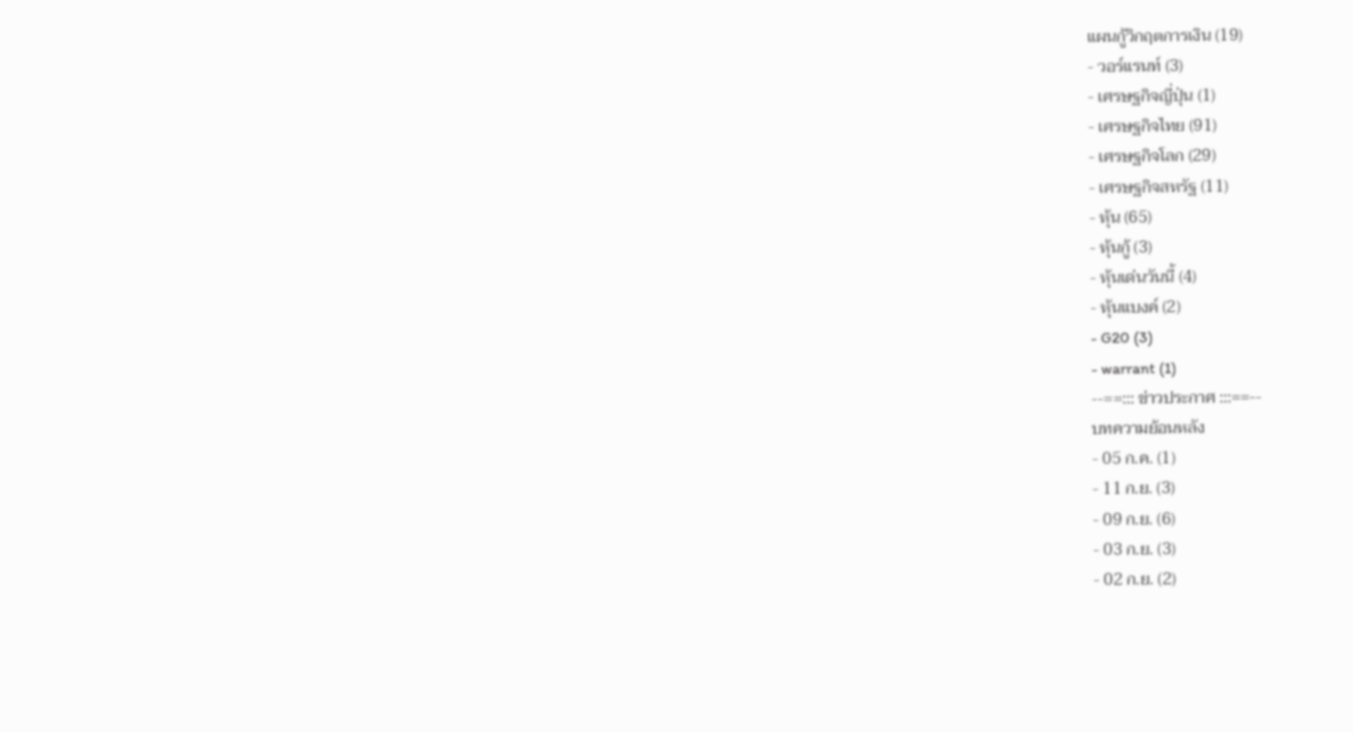แผนกู้วิกฤตการเงิน (19)
- วอร์แรนท์ (3)
- เศรษฐกิจญี่ปุ่น (1)
- เศรษฐกิจไทย (91)
- เศรษฐกิจโลก (29)
- เศรษฐกิจสหรัฐ (11)
- หุ้น (65)
- หุ้นกู้ (3)
- หุ้นเด่นวันนี้ (4)
- หุ้นแบงค์ (2)
- G20 (3)
- warrant (1)
--==::: ข่าวประกาศ :::==--
บทความย้อนหลัง
- 05 ก.ค. (1)
- 11 ก.ย. (3)
- 09 ก.ย. (6)
- 03 ก.ย. (3)
- 02 ก.ย. (2)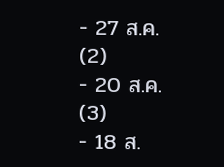- 27 ส.ค. (2)
- 20 ส.ค. (3)
- 18 ส.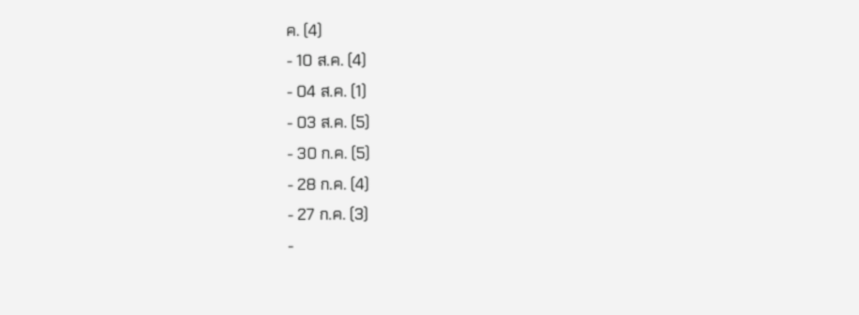ค. (4)
- 10 ส.ค. (4)
- 04 ส.ค. (1)
- 03 ส.ค. (5)
- 30 ก.ค. (5)
- 28 ก.ค. (4)
- 27 ก.ค. (3)
-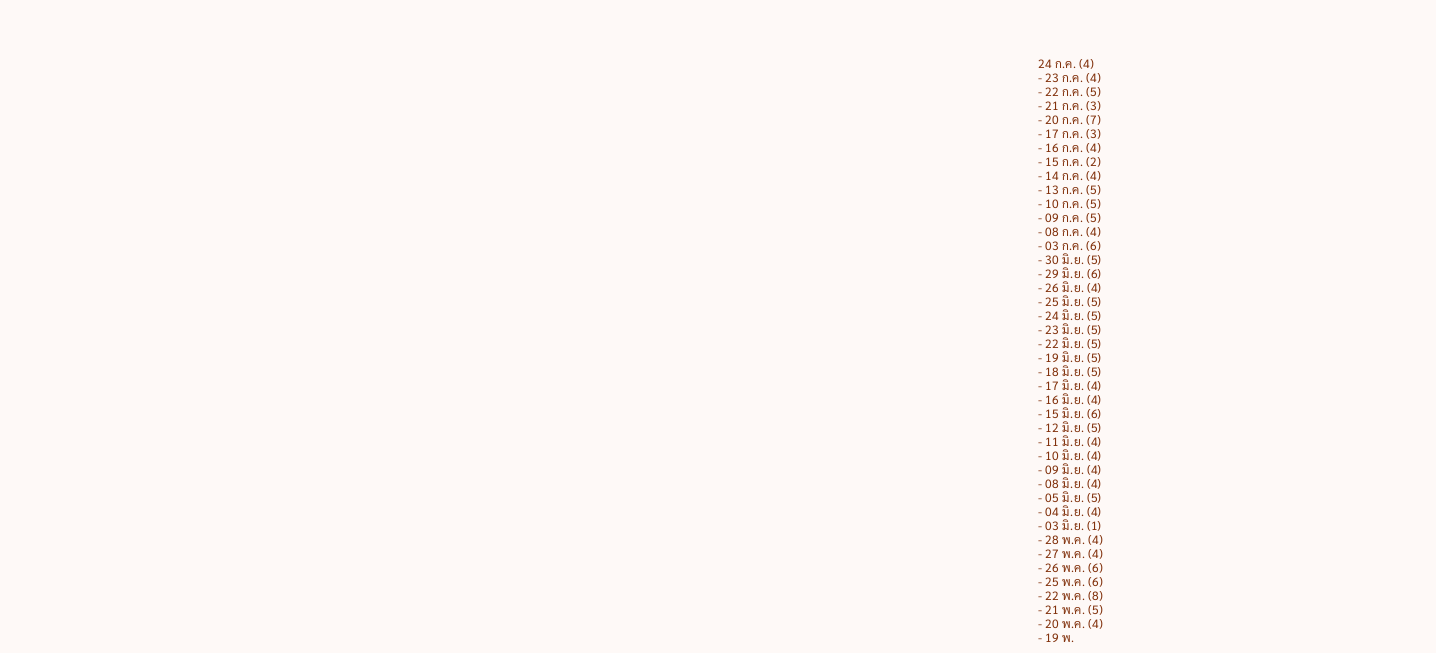24 ก.ค. (4)
- 23 ก.ค. (4)
- 22 ก.ค. (5)
- 21 ก.ค. (3)
- 20 ก.ค. (7)
- 17 ก.ค. (3)
- 16 ก.ค. (4)
- 15 ก.ค. (2)
- 14 ก.ค. (4)
- 13 ก.ค. (5)
- 10 ก.ค. (5)
- 09 ก.ค. (5)
- 08 ก.ค. (4)
- 03 ก.ค. (6)
- 30 มิ.ย. (5)
- 29 มิ.ย. (6)
- 26 มิ.ย. (4)
- 25 มิ.ย. (5)
- 24 มิ.ย. (5)
- 23 มิ.ย. (5)
- 22 มิ.ย. (5)
- 19 มิ.ย. (5)
- 18 มิ.ย. (5)
- 17 มิ.ย. (4)
- 16 มิ.ย. (4)
- 15 มิ.ย. (6)
- 12 มิ.ย. (5)
- 11 มิ.ย. (4)
- 10 มิ.ย. (4)
- 09 มิ.ย. (4)
- 08 มิ.ย. (4)
- 05 มิ.ย. (5)
- 04 มิ.ย. (4)
- 03 มิ.ย. (1)
- 28 พ.ค. (4)
- 27 พ.ค. (4)
- 26 พ.ค. (6)
- 25 พ.ค. (6)
- 22 พ.ค. (8)
- 21 พ.ค. (5)
- 20 พ.ค. (4)
- 19 พ.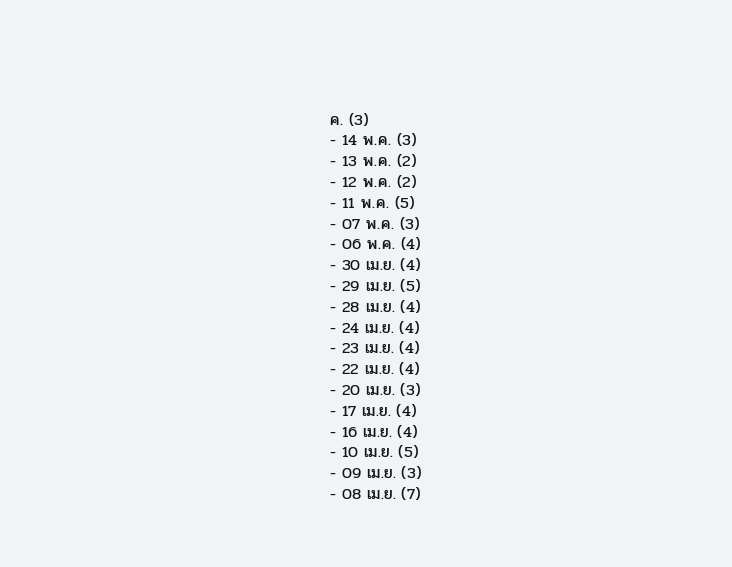ค. (3)
- 14 พ.ค. (3)
- 13 พ.ค. (2)
- 12 พ.ค. (2)
- 11 พ.ค. (5)
- 07 พ.ค. (3)
- 06 พ.ค. (4)
- 30 เม.ย. (4)
- 29 เม.ย. (5)
- 28 เม.ย. (4)
- 24 เม.ย. (4)
- 23 เม.ย. (4)
- 22 เม.ย. (4)
- 20 เม.ย. (3)
- 17 เม.ย. (4)
- 16 เม.ย. (4)
- 10 เม.ย. (5)
- 09 เม.ย. (3)
- 08 เม.ย. (7)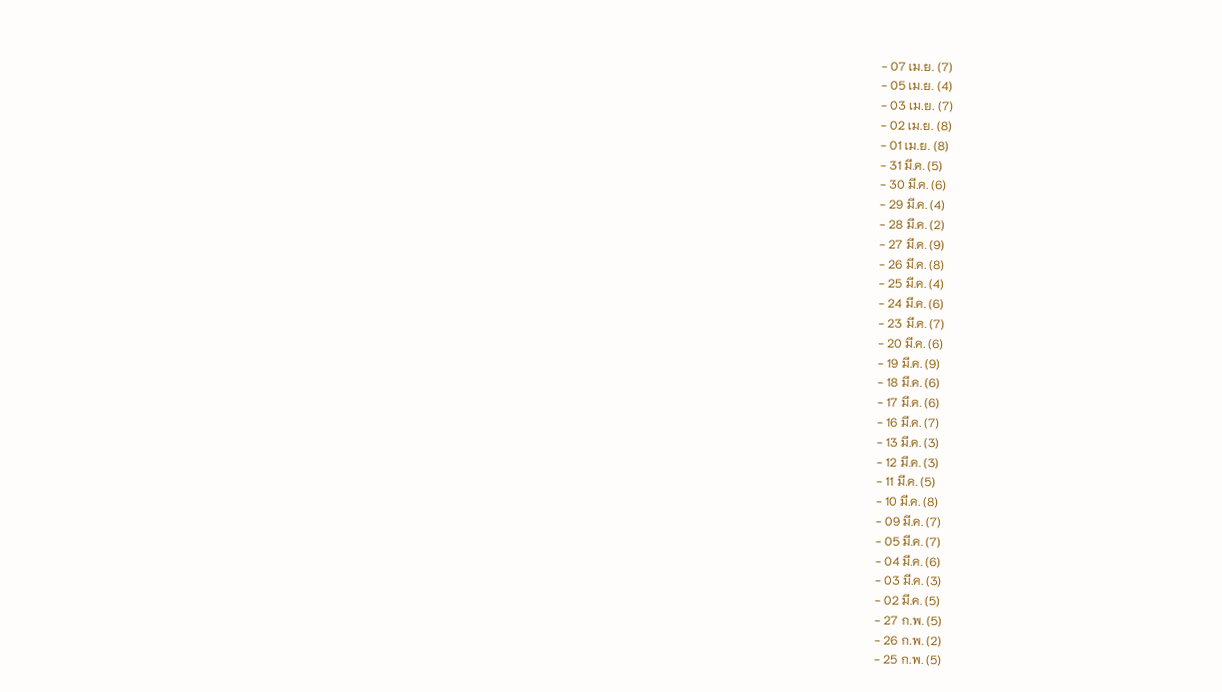- 07 เม.ย. (7)
- 05 เม.ย. (4)
- 03 เม.ย. (7)
- 02 เม.ย. (8)
- 01 เม.ย. (8)
- 31 มี.ค. (5)
- 30 มี.ค. (6)
- 29 มี.ค. (4)
- 28 มี.ค. (2)
- 27 มี.ค. (9)
- 26 มี.ค. (8)
- 25 มี.ค. (4)
- 24 มี.ค. (6)
- 23 มี.ค. (7)
- 20 มี.ค. (6)
- 19 มี.ค. (9)
- 18 มี.ค. (6)
- 17 มี.ค. (6)
- 16 มี.ค. (7)
- 13 มี.ค. (3)
- 12 มี.ค. (3)
- 11 มี.ค. (5)
- 10 มี.ค. (8)
- 09 มี.ค. (7)
- 05 มี.ค. (7)
- 04 มี.ค. (6)
- 03 มี.ค. (3)
- 02 มี.ค. (5)
- 27 ก.พ. (5)
- 26 ก.พ. (2)
- 25 ก.พ. (5)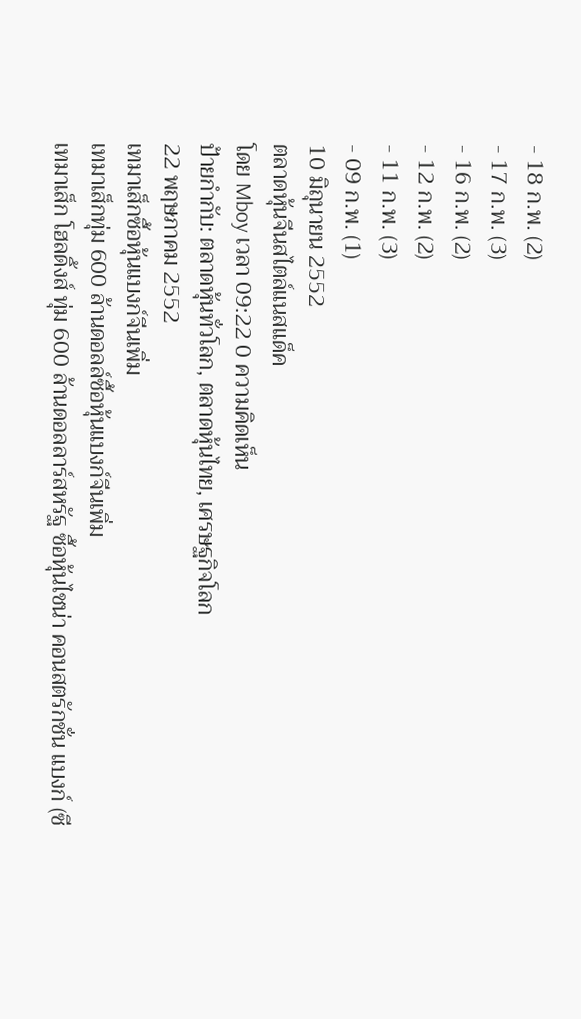- 18 ก.พ. (2)
- 17 ก.พ. (3)
- 16 ก.พ. (2)
- 12 ก.พ. (2)
- 11 ก.พ. (3)
- 09 ก.พ. (1)
10 มิถุนายน 2552
ตลาดหุ้นจีนสไตล์แนสแด็ค
โดย Mboy เวลา 09:22 0 ความคิดเห็น
ป้ายกำกับ: ตลาดหุ้นทั่วโลก, ตลาดหุ้นไทย, เศรษฐกิจโลก
22 พฤษภาคม 2552
เทมาเส็กซื้อหุ้นแบงก์จีนเพิ่ม
เทมาเส็กทุ่ม 600 ล้านดอลล์ซื้อหุ้นแบงก์จีนเพิ่ม
เทมาเส็ก โฮลดิ้งส์ ทุ่ม 600 ล้านดอลลาร์สหรัฐ ซื้อหุ้นไชน่า คอนสตรักชั่น แบงก์ (ซี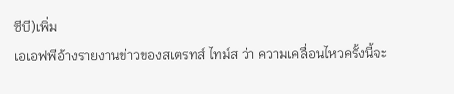ซีบี)เพิ่ม
เอเอฟพีอ้างรายงานข่าวของสเตรทส์ ไทม์ส ว่า ความเคลื่อนไหวครั้งนี้จะ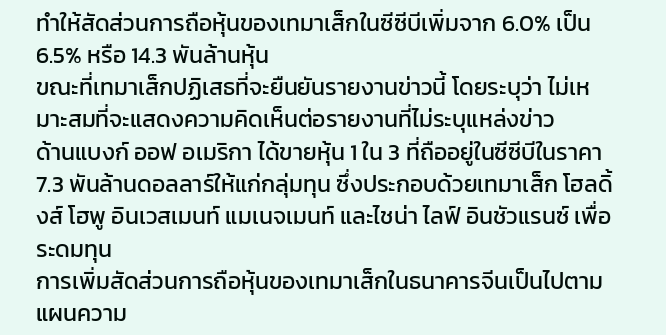ทำให้สัดส่วนการถือหุ้นของเทมาเส็กในซีซีบีเพิ่มจาก 6.0% เป็น 6.5% หรือ 14.3 พันล้านหุ้น
ขณะที่เทมาเส็กปฏิเสธที่จะยืนยันรายงานข่าวนี้ โดยระบุว่า ไม่เหมาะสมที่จะแสดงความคิดเห็นต่อรายงานที่ไม่ระบุแหล่งข่าว
ด้านแบงก์ ออฟ อเมริกา ได้ขายหุ้น 1 ใน 3 ที่ถืออยู่ในซีซีบีในราคา 7.3 พันล้านดอลลาร์ให้แก่กลุ่มทุน ซึ่งประกอบด้วยเทมาเส็ก โฮลดิ้งส์ โฮพู อินเวสเมนท์ แมเนจเมนท์ และไชน่า ไลฟ์ อินชัวแรนซ์ เพื่อระดมทุน
การเพิ่มสัดส่วนการถือหุ้นของเทมาเส็กในธนาคารจีนเป็นไปตามแผนความ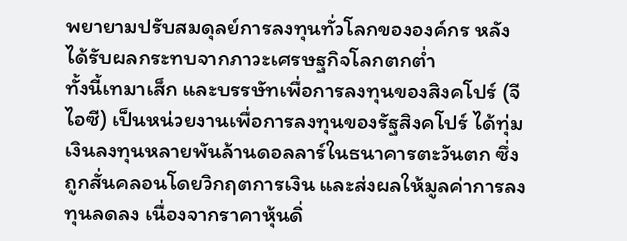พยายามปรับสมดุลย์การลงทุนทั่วโลกขององค์กร หลังได้รับผลกระทบจากภาวะเศรษฐกิจโลกตกต่ำ
ทั้งนี้เทมาเส็ก และบรรษัทเพื่อการลงทุนของสิงคโปร์ (จีไอซี) เป็นหน่วยงานเพื่อการลงทุนของรัฐสิงคโปร์ ได้ทุ่มเงินลงทุนหลายพันล้านดอลลาร์ในธนาคารตะวันตก ซึ่งถูกสั่นคลอนโดยวิกฤตการเงิน และส่งผลให้มูลค่าการลงทุนลดลง เนื่องจากราคาหุ้นดิ่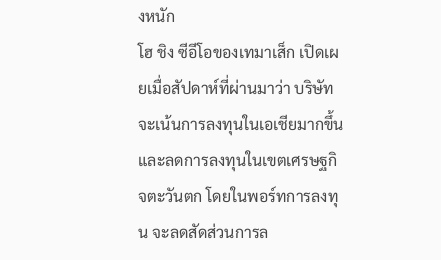งหนัก
โฮ ชิง ซีอีโอของเทมาเส็ก เปิดเผยเมื่อสัปดาห์ที่ผ่านมาว่า บริษัทจะเน้นการลงทุนในเอเชียมากขึ้น และลดการลงทุนในเขตเศรษฐกิจตะวันตก โดยในพอร์ทการลงทุน จะลดสัดส่วนการล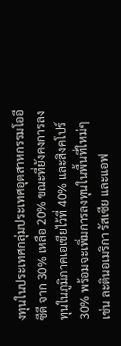งทุนในประเทศกลุ่มประเทศอุตสาหกรรมโออีซีดี จาก 30% เหลือ 20% ขณะที่ยังคงการลงทุนในภูมิภาคเอเชียไว้ที่ 40% และสิงคโปร์ 30% พร้อมจะเพิ่มการลงทุนในพื้นที่ใหม่ๆ เช่น ละตินอเมริกา รัสเซีย และแอฟ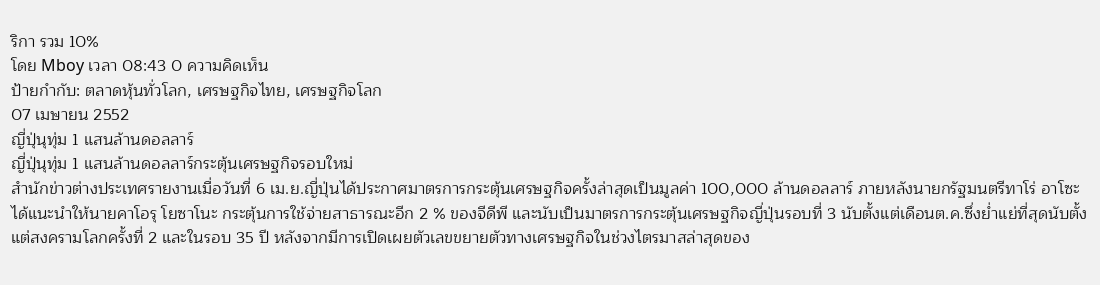ริกา รวม 10%
โดย Mboy เวลา 08:43 0 ความคิดเห็น
ป้ายกำกับ: ตลาดหุ้นทั่วโลก, เศรษฐกิจไทย, เศรษฐกิจโลก
07 เมษายน 2552
ญี่ปุ่นุทุ่ม 1 แสนล้านดอลลาร์
ญี่ปุ่นุทุ่ม 1 แสนล้านดอลลาร์กระตุ้นเศรษฐกิจรอบใหม่
สำนักข่าวต่างประเทศรายงานเมื่อวันที่ 6 เม.ย.ญี่ปุ่นได้ประกาศมาตรการกระตุ้นเศรษฐกิจครั้งล่าสุดเป็นมูลค่า 100,000 ล้านดอลลาร์ ภายหลังนายกรัฐมนตรีทาโร่ อาโซะ ได้แนะนำให้นายคาโอรุ โยซาโนะ กระตุ้นการใช้จ่ายสาธารณะอีก 2 % ของจีดีพี และนับเป็นมาตรการกระตุ้นเศรษฐกิจญี่ปุ่นรอบที่ 3 นับตั้งแต่เดือนต.ค.ซึ่งย่ำแย่ที่สุดนับตั้งแต่สงครามโลกครั้งที่ 2 และในรอบ 35 ปี หลังจากมีการเปิดเผยตัวเลขขยายตัวทางเศรษฐกิจในช่วงไตรมาสล่าสุดของ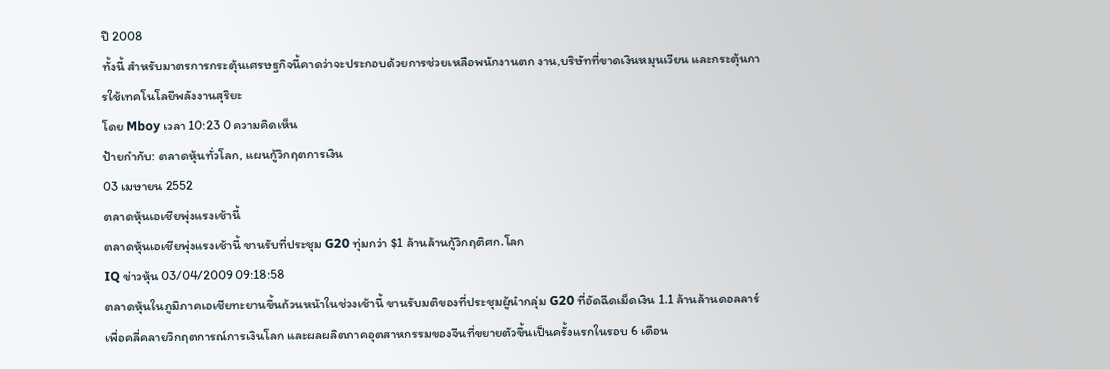ปี 2008
ทั้งนี้ สำหรับมาตรการกระตุ้นเศรษฐกิจนี้คาดว่าจะประกอบด้วยการช่วยเหลือพนักงานตก งาน,บริษัทที่ขาดเงินหมุนเวียน และกระตุ้นการใช้เทคโนโลยีพลังงานสุริยะ
โดย Mboy เวลา 10:23 0 ความคิดเห็น
ป้ายกำกับ: ตลาดหุ้นทั่วโลก, แผนกู้วิกฤตการเงิน
03 เมษายน 2552
ตลาดหุ้นเอเชียพุ่งแรงเช้านี้
ตลาดหุ้นเอเชียพุ่งแรงเช้านี้ ขานรับที่ประชุม G20 ทุ่มกว่า $1 ล้านล้านกู้วิกฤติศก.โลก
IQ ข่าวหุ้น 03/04/2009 09:18:58
ตลาดหุ้นในภูมิภาคเอเชียทะยานขึ้นถ้วนหน้าในช่วงเช้านี้ ขานรับมติของที่ประชุมผู้นำกลุ่ม G20 ที่อัดฉีดเม็ดเงิน 1.1 ล้านล้านดอลลาร์เพื่อคลี่คลายวิกฤตการณ์การเงินโลก และผลผลิตภาคอุตสาหกรรมของจีนที่ขยายตัวขึ้นเป็นครั้งแรกในรอบ 6 เดือน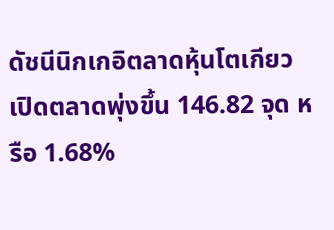ดัชนีนิกเกอิตลาดหุ้นโตเกียวเปิดตลาดพุ่งขึ้น 146.82 จุด หรือ 1.68%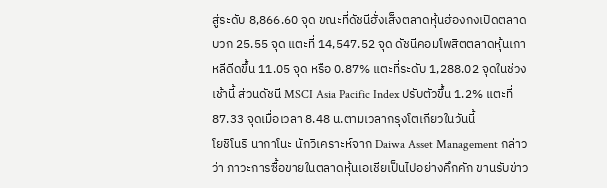สู่ระดับ 8,866.60 จุด ขณะที่ดัชนีฮั่งเส็งตลาดหุ้นฮ่องกงเปิดตลาดบวก 25.55 จุด แตะที่ 14,547.52 จุด ดัชนีคอมโพสิตตลาดหุ้นเกาหลีดีดขึ้น 11.05 จุด หรือ 0.87% แตะที่ระดับ 1,288.02 จุดในช่วงเช้านี้ ส่วนดัชนี MSCI Asia Pacific Index ปรับตัวขึ้น 1.2% แตะที่ 87.33 จุดเมื่อเวลา 8.48 น.ตามเวลากรุงโตเกียวในวันนี้
โยชิโนริ นากาโนะ นักวิเคราะห์จาก Daiwa Asset Management กล่าวว่า ภาวะการซื้อขายในตลาดหุ้นเอเชียเป็นไปอย่างคึกคัก ขานรับข่าว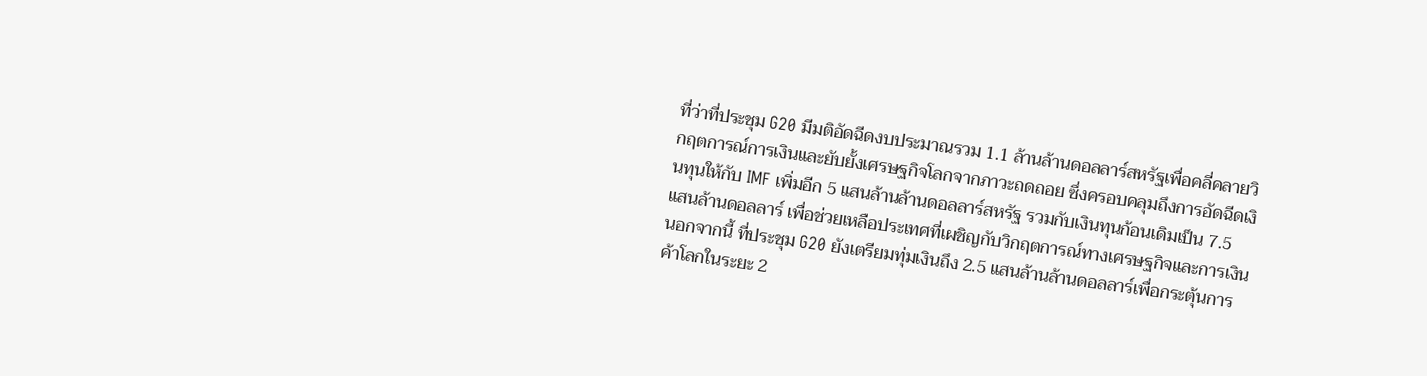ที่ว่าที่ประชุม G20 มีมติอัดฉีดงบประมาณรวม 1.1 ล้านล้านดอลลาร์สหรัฐเพื่อคลี่คลายวิกฤตการณ์การเงินและยับยั้งเศรษฐกิจโลกจากภาวะถดถอย ซึ่งครอบคลุมถึงการอัดฉีดเงินทุนให้กับ IMF เพิ่มอีก 5 แสนล้านล้านดอลลาร์สหรัฐ รวมกับเงินทุนก้อนเดิมเป็น 7.5 แสนล้านดอลลาร์ เพื่อช่วยเหลือประเทศที่เผชิญกับวิกฤตการณ์ทางเศรษฐกิจและการเงิน
นอกจากนี้ ที่ประชุม G20 ยังเตรียมทุ่มเงินถึง 2.5 แสนล้านล้านดอลลาร์เพื่อกระตุ้นการค้าโลกในระยะ 2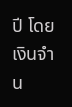ปี โดยเงินจำน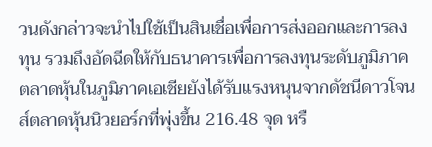วนดังกล่าวจะนำไปใช้เป็นสินเชื่อเพื่อการส่งออกและการลงทุน รวมถึงอัดฉีดให้กับธนาคารเพื่อการลงทุนระดับภูมิภาค
ตลาดหุ้นในภูมิภาคเอเชียยังได้รับแรงหนุนจากดัชนีดาวโจนส์ตลาดหุ้นนิวยอร์กที่พุ่งขึ้น 216.48 จุด หรื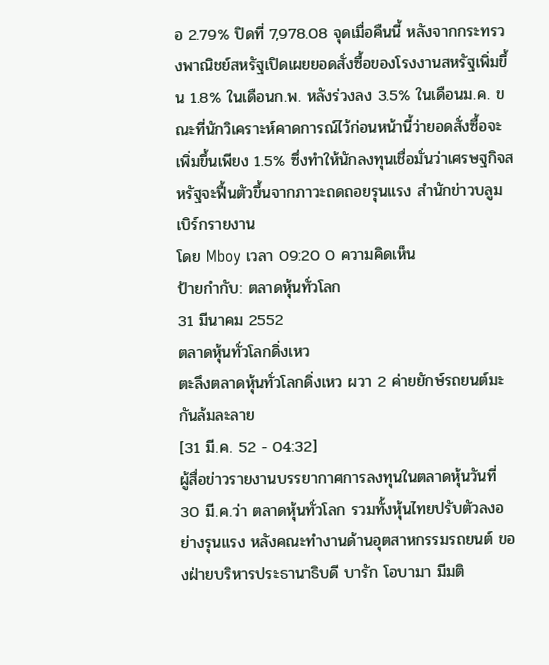อ 2.79% ปิดที่ 7,978.08 จุดเมื่อคืนนี้ หลังจากกระทรวงพาณิชย์สหรัฐเปิดเผยยอดสั่งซื้อของโรงงานสหรัฐเพิ่มขึ้น 1.8% ในเดือนก.พ. หลังร่วงลง 3.5% ในเดือนม.ค. ขณะที่นักวิเคราะห์คาดการณ์ไว้ก่อนหน้านี้ว่ายอดสั่งซื้อจะเพิ่มขึ้นเพียง 1.5% ซึ่งทำให้นักลงทุนเชื่อมั่นว่าเศรษฐกิจสหรัฐจะฟื้นตัวขึ้นจากภาวะถดถอยรุนแรง สำนักข่าวบลูมเบิร์กรายงาน
โดย Mboy เวลา 09:20 0 ความคิดเห็น
ป้ายกำกับ: ตลาดหุ้นทั่วโลก
31 มีนาคม 2552
ตลาดหุ้นทั่วโลกดิ่งเหว
ตะลึงตลาดหุ้นทั่วโลกดิ่งเหว ผวา 2 ค่ายยักษ์รถยนต์มะกันล้มละลาย
[31 มี.ค. 52 - 04:32]
ผู้สื่อข่าวรายงานบรรยากาศการลงทุนในตลาดหุ้นวันที่ 30 มี.ค.ว่า ตลาดหุ้นทั่วโลก รวมทั้งหุ้นไทยปรับตัวลงอย่างรุนแรง หลังคณะทำงานด้านอุตสาหกรรมรถยนต์ ของฝ่ายบริหารประธานาธิบดี บารัก โอบามา มีมติ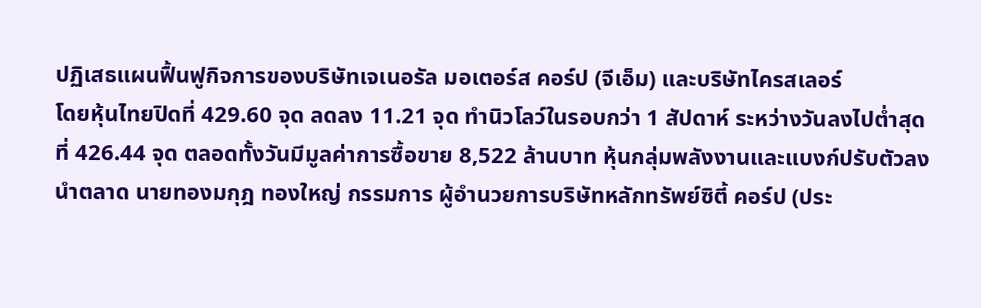ปฏิเสธแผนฟื้นฟูกิจการของบริษัทเจเนอรัล มอเตอร์ส คอร์ป (จีเอ็ม) และบริษัทไครสเลอร์
โดยหุ้นไทยปิดที่ 429.60 จุด ลดลง 11.21 จุด ทำนิวโลว์ในรอบกว่า 1 สัปดาห์ ระหว่างวันลงไปต่ำสุดที่ 426.44 จุด ตลอดทั้งวันมีมูลค่าการซื้อขาย 8,522 ล้านบาท หุ้นกลุ่มพลังงานและแบงก์ปรับตัวลงนำตลาด นายทองมกุฎ ทองใหญ่ กรรมการ ผู้อำนวยการบริษัทหลักทรัพย์ซิตี้ คอร์ป (ประ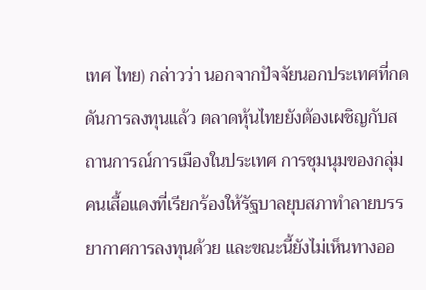เทศ ไทย) กล่าวว่า นอกจากปัจจัยนอกประเทศที่กดดันการลงทุนแล้ว ตลาดหุ้นไทยยังต้องเผชิญกับสถานการณ์การเมืองในประเทศ การชุมนุมของกลุ่มคนเสื้อแดงที่เรียกร้องให้รัฐบาลยุบสภาทำลายบรรยากาศการลงทุนด้วย และขณะนี้ยังไม่เห็นทางออ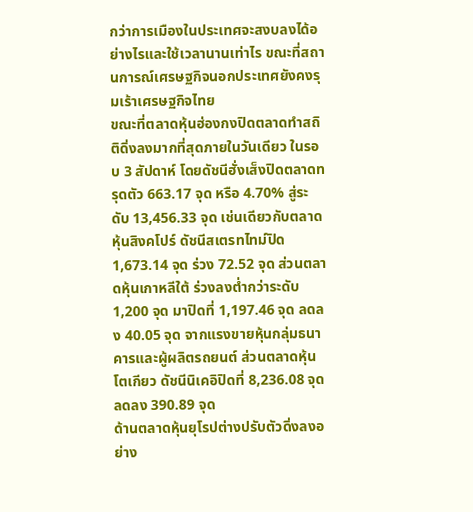กว่าการเมืองในประเทศจะสงบลงได้อย่างไรและใช้เวลานานเท่าไร ขณะที่สถานการณ์เศรษฐกิจนอกประเทศยังคงรุมเร้าเศรษฐกิจไทย
ขณะที่ตลาดหุ้นฮ่องกงปิดตลาดทำสถิติดิ่งลงมากที่สุดภายในวันเดียว ในรอบ 3 สัปดาห์ โดยดัชนีฮั่งเส็งปิดตลาดทรุดตัว 663.17 จุด หรือ 4.70% สู่ระดับ 13,456.33 จุด เช่นเดียวกับตลาดหุ้นสิงคโปร์ ดัชนีสเตรทไทม์ปิด 1,673.14 จุด ร่วง 72.52 จุด ส่วนตลาดหุ้นเกาหลีใต้ ร่วงลงต่ำกว่าระดับ 1,200 จุด มาปิดที่ 1,197.46 จุด ลดลง 40.05 จุด จากแรงขายหุ้นกลุ่มธนาคารและผู้ผลิตรถยนต์ ส่วนตลาดหุ้นโตเกียว ดัชนีนิเคอิปิดที่ 8,236.08 จุด ลดลง 390.89 จุด
ด้านตลาดหุ้นยุโรปต่างปรับตัวดิ่งลงอย่าง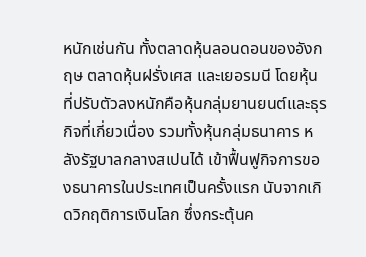หนักเช่นกัน ทั้งตลาดหุ้นลอนดอนของอังกฤษ ตลาดหุ้นฝรั่งเศส และเยอรมนี โดยหุ้นที่ปรับตัวลงหนักคือหุ้นกลุ่มยานยนต์และธุรกิจที่เกี่ยวเนื่อง รวมทั้งหุ้นกลุ่มธนาคาร หลังรัฐบาลกลางสเปนได้ เข้าฟื้นฟูกิจการของธนาคารในประเทศเป็นครั้งแรก นับจากเกิดวิกฤติการเงินโลก ซึ่งกระตุ้นค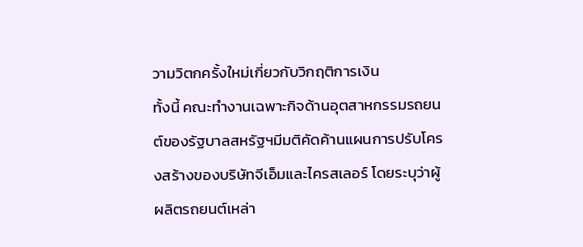วามวิตกครั้งใหม่เกี่ยวกับวิกฤติการเงิน
ทั้งนี้ คณะทำงานเฉพาะกิจด้านอุตสาหกรรมรถยนต์ของรัฐบาลสหรัฐฯมีมติคัดค้านแผนการปรับโครงสร้างของบริษัทจีเอ็มและไครสเลอร์ โดยระบุว่าผู้ผลิตรถยนต์เหล่า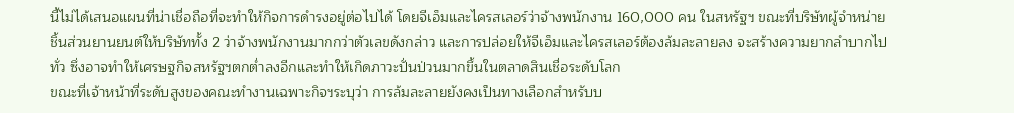นี้ไม่ได้เสนอแผนที่น่าเชื่อถือที่จะทำให้กิจการดำรงอยู่ต่อไปได้ โดยจีเอ็มและไครสเลอร์ว่าจ้างพนักงาน 160,000 คน ในสหรัฐฯ ขณะที่บริษัทผู้จำหน่ายชิ้นส่วนยานยนต์ให้บริษัททั้ง 2 ว่าจ้างพนักงานมากกว่าตัวเลขดังกล่าว และการปล่อยให้จีเอ็มและไครสเลอร์ต้องล้มละลายลง จะสร้างความยากลำบากไปทั่ว ซึ่งอาจทำให้เศรษฐกิจสหรัฐฯตกต่ำลงอีกและทำให้เกิดภาวะปั่นป่วนมากขึ้นในตลาดสินเชื่อระดับโลก
ขณะที่เจ้าหน้าที่ระดับสูงของคณะทำงานเฉพาะกิจฯระบุว่า การล้มละลายยังคงเป็นทางเลือกสำหรับบ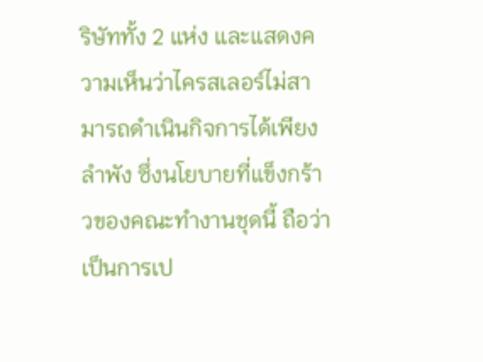ริษัททั้ง 2 แห่ง และแสดงความเห็นว่าไครสเลอร์ไม่สามารถดำเนินกิจการได้เพียงลำพัง ซึ่งนโยบายที่แข็งกร้าวของคณะทำงานชุดนี้ ถือว่าเป็นการเป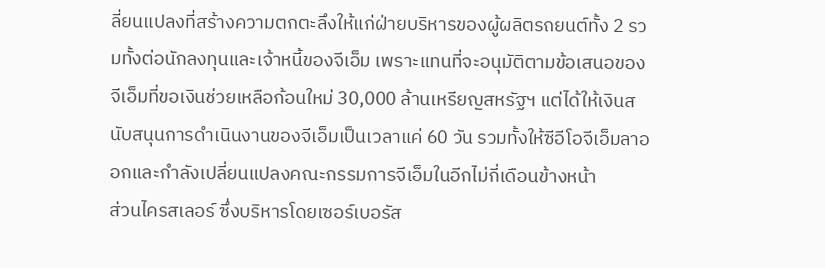ลี่ยนแปลงที่สร้างความตกตะลึงให้แก่ฝ่ายบริหารของผู้ผลิตรถยนต์ทั้ง 2 รวมทั้งต่อนักลงทุนและเจ้าหนี้ของจีเอ็ม เพราะแทนที่จะอนุมัติตามข้อเสนอของจีเอ็มที่ขอเงินช่วยเหลือก้อนใหม่ 30,000 ล้านเหรียญสหรัฐฯ แต่ได้ให้เงินสนับสนุนการดำเนินงานของจีเอ็มเป็นเวลาแค่ 60 วัน รวมทั้งให้ซีอีโอจีเอ็มลาออกและกำลังเปลี่ยนแปลงคณะกรรมการจีเอ็มในอีกไม่กี่เดือนข้างหน้า
ส่วนไครสเลอร์ ซึ่งบริหารโดยเซอร์เบอรัส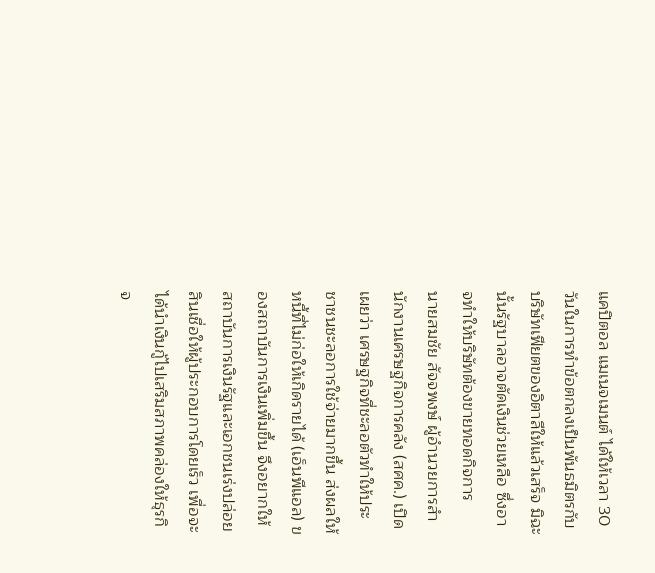แคปิตอล แมเนจเมนต์ ได้ให้เวลา 30 วันในการทำข้อตกลงเป็นพันธมิตรกับบริษัทเฟียตของอิตาลีให้แล้วเสร็จ มิฉะนั้นรัฐบาลอาจตัดเงินช่วยเหลือ ซึ่งอาจทำให้บริษัทต้องขายทอดกิจการ
นายสมชัย สัจจพงษ์ ผู้อำนวยการสำนักงานเศรษฐกิจการคลัง (สศค.) เปิดเผยว่า เศรษฐกิจที่ชะลอตัวทำให้ประชาชนชะลอการใช้จ่ายมากขึ้น ส่งผลให้หนี้ที่ไม่ก่อให้เกิดรายได้ (เอ็นพีแอล) ของสถาบันการเงินเพิ่มขึ้น จึงอยากให้สถาบันการเงินรัฐและเอกชนเร่งปล่อยสินเชื่อให้ผู้ประกอบการโดยเร็ว เพื่อจะได้นำเงินกู้ไปเสริมสภาพคล่องให้ธุรกิจ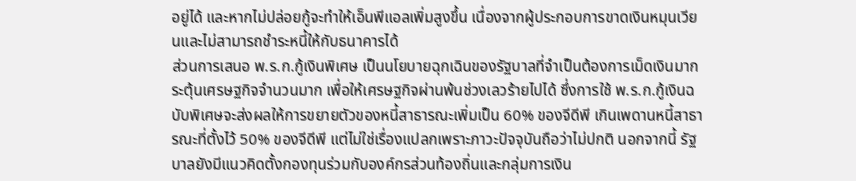อยู่ได้ และหากไม่ปล่อยกู้จะทำให้เอ็นพีแอลเพิ่มสูงขึ้น เนื่องจากผู้ประกอบการขาดเงินหมุนเวียนและไม่สามารถชำระหนี้ให้กับธนาคารได้
ส่วนการเสนอ พ.ร.ก.กู้เงินพิเศษ เป็นนโยบายฉุกเฉินของรัฐบาลที่จำเป็นต้องการเม็ดเงินมากระตุ้นเศรษฐกิจจำนวนมาก เพื่อให้เศรษฐกิจผ่านพ้นช่วงเลวร้ายไปได้ ซึ่งการใช้ พ.ร.ก.กู้เงินฉบับพิเศษจะส่งผลให้การขยายตัวของหนี้สาธารณะเพิ่มเป็น 60% ของจีดีพี เกินเพดานหนี้สาธารณะที่ตั้งไว้ 50% ของจีดีพี แต่ไม่ใช่เรื่องแปลกเพราะภาวะปัจจุบันถือว่าไม่ปกติ นอกจากนี้ รัฐบาลยังมีแนวคิดตั้งกองทุนร่วมกับองค์กรส่วนท้องถิ่นและกลุ่มการเงิน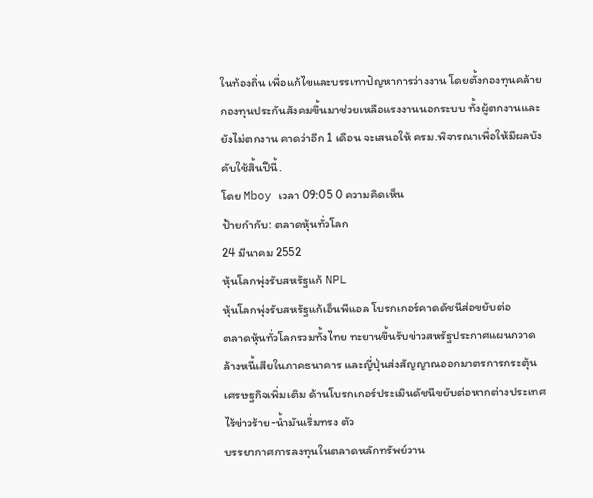ในท้องถิ่น เพื่อแก้ไขและบรรเทาปัญหาการว่างงาน โดยตั้งกองทุนคล้ายกองทุนประกันสังคมขึ้นมาช่วยเหลือแรงงานนอกระบบ ทั้งผู้ตกงานและยังไม่ตกงาน คาดว่าอีก 1 เดือน จะเสนอให้ ครม.พิจารณาเพื่อให้มีผลบังคับใช้สิ้นปีนี้.
โดย Mboy เวลา 09:05 0 ความคิดเห็น
ป้ายกำกับ: ตลาดหุ้นทั่วโลก
24 มีนาคม 2552
หุ้นโลกพุ่งรับสหรัฐแก้ NPL
หุ้นโลกพุ่งรับสหรัฐแก้เอ็นพีแอล โบรกเกอร์คาดดัชนีส่อขยับต่อ
ตลาดหุ้นทั่วโลกรวมทั้งไทย ทะยานขึ้นรับข่าวสหรัฐประกาศแผนกวาดล้างหนี้เสียในภาคธนาคาร และญี่ปุ่นส่งสัญญาณออกมาตรการกระตุ้นเศรษฐกิจเพิ่มเติม ด้านโบรกเกอร์ประเมินดัชนีขยับต่อหากต่างประเทศไร้ข่าวร้าย-น้ำมันเริ่มทรง ตัว
บรรยากาศการลงทุนในตลาดหลักทรัพย์วาน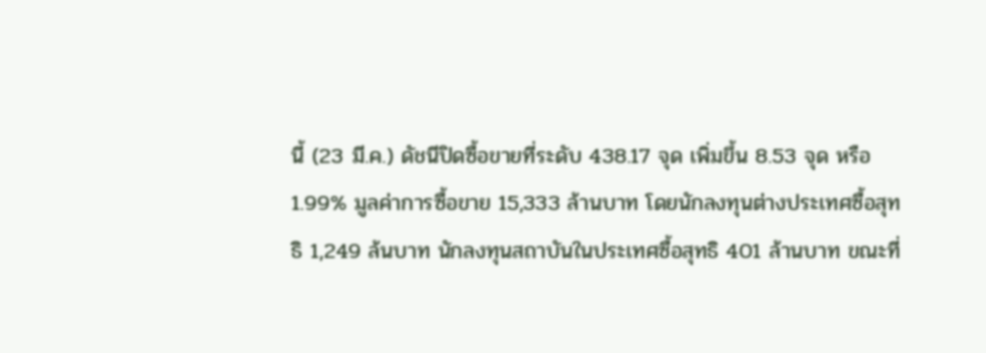นี้ (23 มี.ค.) ดัชนีปิดซื้อขายที่ระดับ 438.17 จุด เพิ่มขึ้น 8.53 จุด หรือ 1.99% มูลค่าการซื้อขาย 15,333 ล้านบาท โดยนักลงทุนต่างประเทศซื้อสุทธิ 1,249 ล้นบาท นักลงทุนสถาบันในประเทศซื้อสุทธิ 401 ล้านบาท ขณะที่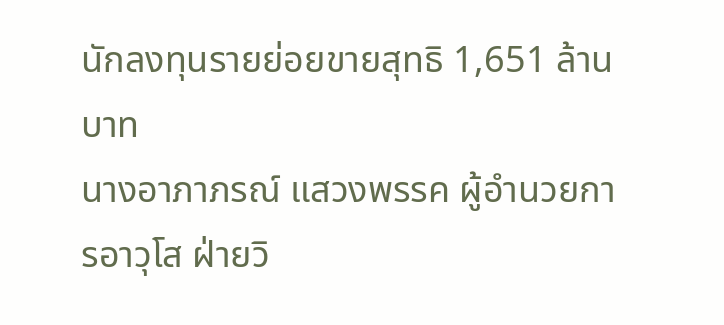นักลงทุนรายย่อยขายสุทธิ 1,651 ล้านบาท
นางอาภาภรณ์ แสวงพรรค ผู้อำนวยการอาวุโส ฝ่ายวิ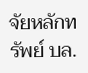จัยหลักทรัพย์ บล.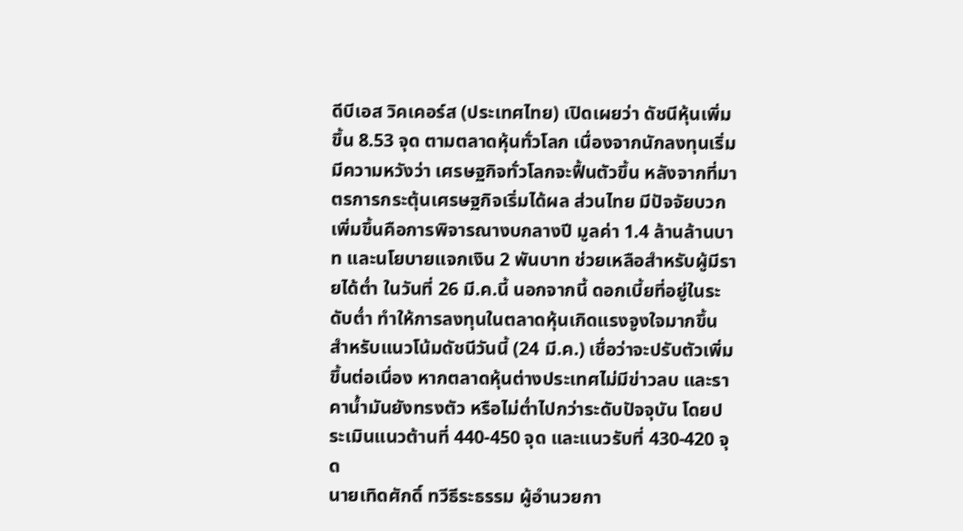ดีบีเอส วิคเคอร์ส (ประเทศไทย) เปิดเผยว่า ดัชนีหุ้นเพิ่มขึ้น 8.53 จุด ตามตลาดหุ้นทั่วโลก เนื่องจากนักลงทุนเริ่มมีความหวังว่า เศรษฐกิจทั่วโลกจะฟื้นตัวขึ้น หลังจากที่มาตรการกระตุ้นเศรษฐกิจเริ่มได้ผล ส่วนไทย มีปัจจัยบวกเพิ่มขึ้นคือการพิจารณางบกลางปี มูลค่า 1.4 ล้านล้านบาท และนโยบายแจกเงิน 2 พันบาท ช่วยเหลือสำหรับผู้มีรายได้ต่ำ ในวันที่ 26 มี.ค.นี้ นอกจากนี้ ดอกเบี้ยที่อยู่ในระดับต่ำ ทำให้การลงทุนในตลาดหุ้นเกิดแรงจูงใจมากขึ้น
สำหรับแนวโน้มดัชนีวันนี้ (24 มี.ค.) เชื่อว่าจะปรับตัวเพิ่มขึ้นต่อเนื่อง หากตลาดหุ้นต่างประเทศไม่มีข่าวลบ และราคาน้ำมันยังทรงตัว หรือไม่ต่ำไปกว่าระดับปัจจุบัน โดยประเมินแนวต้านที่ 440-450 จุด และแนวรับที่ 430-420 จุด
นายเทิดศักดิ์ ทวีธีระธรรม ผู้อำนวยกา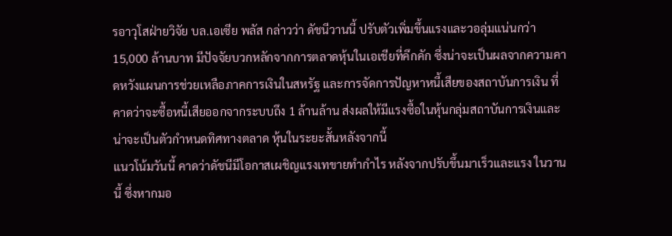รอาวุโสฝ่ายวิจัย บล.เอเซีย พลัส กล่าวว่า ดัชนีวานนี้ ปรับตัวเพิ่มขึ้นแรงและวอลุ่มแน่นกว่า 15,000 ล้านบาท มีปัจจัยบวกหลักจากการตลาดหุ้นในเอเชียที่คึกคัก ซึ่งน่าจะเป็นผลจากความคาดหวังแผนการช่วยเหลือภาคการเงินในสหรัฐ และการจัดการปัญหาหนี้เสียของสถาบันการเงิน ที่คาดว่าจะซื้อหนี้เสียออกจากระบบถึง 1 ล้านล้าน ส่งผลให้มีแรงซื้อในหุ้นกลุ่มสถาบันการเงินและน่าจะเป็นตัวกำหนดทิศทางตลาด หุ้นในระยะสั้นหลังจากนี้
แนวโน้มวันนี้ คาดว่าดัชนีมีโอกาสเผชิญแรงเทขายทำกำไร หลังจากปรับขึ้นมาเร็วและแรง ในวานนี้ ซึ่งหากมอ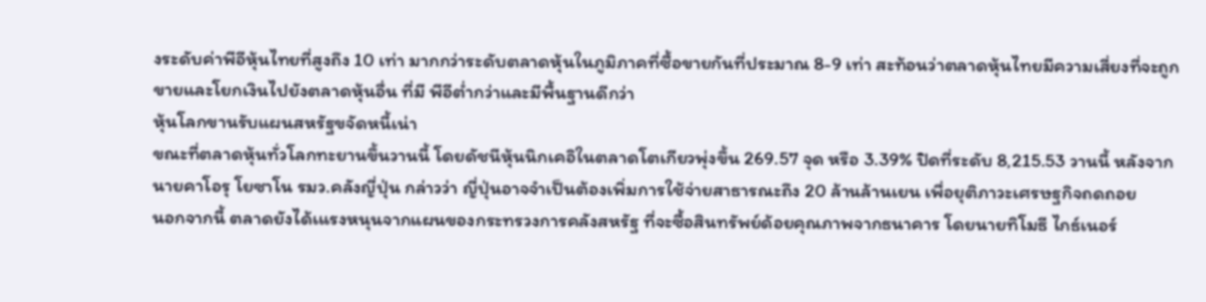งระดับค่าพีอีหุ้นไทยที่สูงถึง 10 เท่า มากกว่าระดับตลาดหุ้นในภูมิภาคที่ซื้อขายกันที่ประมาณ 8-9 เท่า สะท้อนว่าตลาดหุ้นไทยมีความเสี่ยงที่จะถูกขายและโยกเงินไปยังตลาดหุ้นอื่น ที่มี พีอีต่ำกว่าและมีพื้นฐานดีกว่า
หุ้นโลกขานรับแผนสหรัฐขจัดหนี้เน่า
ขณะที่ตลาดหุ้นทั่วโลกทะยานขึ้นวานนี้ โดยดัชนีหุ้นนิกเคอิในตลาดโตเกียวพุ่งขึ้น 269.57 จุด หรือ 3.39% ปิดที่ระดับ 8,215.53 วานนี้ หลังจากนายคาโอรุ โยซาโน รมว.คลังญี่ปุ่น กล่าวว่า ญี่ปุ่นอาจจำเป็นต้องเพิ่มการใช้จ่ายสาธารณะถึง 20 ล้านล้านเยน เพื่อยุติภาวะเศรษฐกิจถดถอย
นอกจากนี้ ตลาดยังได้เแรงหนุนจากแผนของกระทรวงการคลังสหรัฐ ที่จะซื้อสินทรัพย์ด้อยคุณภาพจากธนาคาร โดยนายทิโมธี ไกธ์เนอร์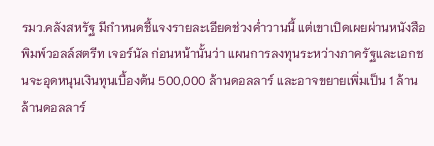รมว.คลังสหรัฐ มีกำหนดชี้แจงรายละเอียดช่วงค่ำวานนี้ แต่เขาเปิดเผยผ่านหนังสือพิมพ์วอลล์สตรีท เจอร์นัล ก่อนหน้านั้นว่า แผนการลงทุนระหว่างภาครัฐและเอกชนจะอุดหนุนเงินทุนเบื้องต้น 500,000 ล้านดอลลาร์ และอาจขยายเพิ่มเป็น 1 ล้านล้านดอลลาร์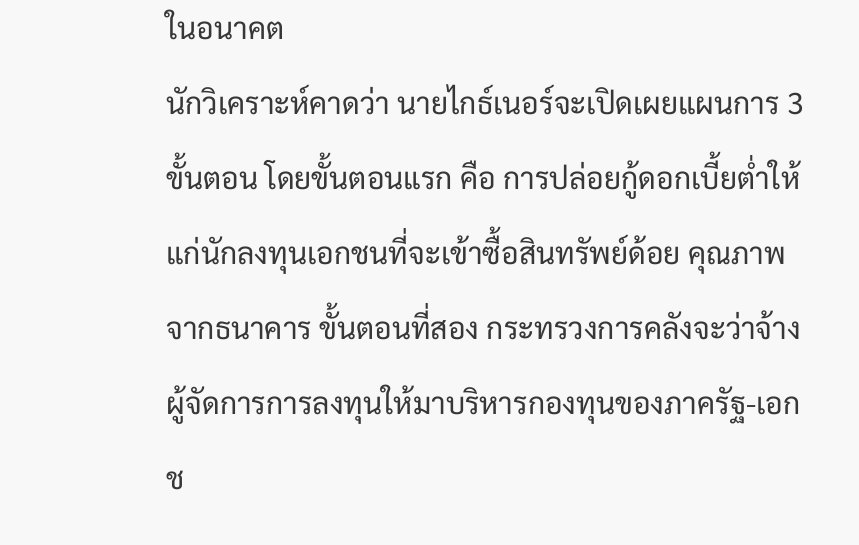ในอนาคต
นักวิเคราะห์คาดว่า นายไกธ์เนอร์จะเปิดเผยแผนการ 3 ขั้นตอน โดยขั้นตอนแรก คือ การปล่อยกู้ดอกเบี้ยต่ำให้แก่นักลงทุนเอกชนที่จะเข้าซื้อสินทรัพย์ด้อย คุณภาพจากธนาคาร ขั้นตอนที่สอง กระทรวงการคลังจะว่าจ้างผู้จัดการการลงทุนให้มาบริหารกองทุนของภาครัฐ-เอกช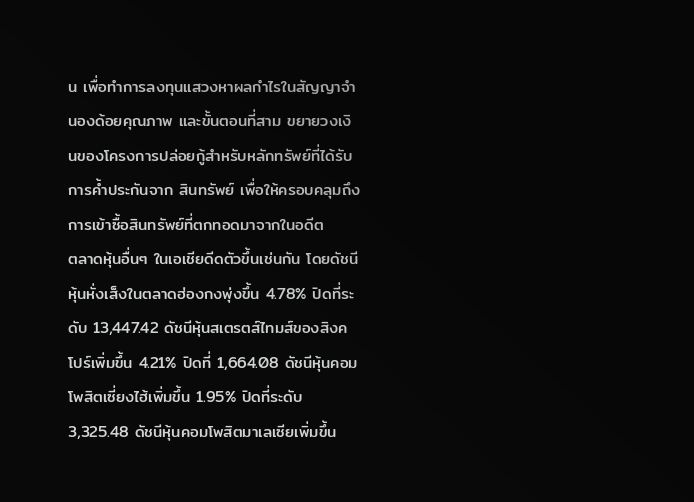น เพื่อทำการลงทุนแสวงหาผลกำไรในสัญญาจำนองด้อยคุณภาพ และขั้นตอนที่สาม ขยายวงเงินของโครงการปล่อยกู้สำหรับหลักทรัพย์ที่ได้รับการค้ำประกันจาก สินทรัพย์ เพื่อให้ครอบคลุมถึงการเข้าซื้อสินทรัพย์ที่ตกทอดมาจากในอดีต
ตลาดหุ้นอื่นๆ ในเอเชียดีดตัวขึ้นเช่นกัน โดยดัชนีหุ้นหั่งเส็งในตลาดฮ่องกงพุ่งขึ้น 4.78% ปิดที่ระดับ 13,447.42 ดัชนีหุ้นสเตรตส์ไทมส์ของสิงคโปร์เพิ่มขึ้น 4.21% ปิดที่ 1,664.08 ดัชนีหุ้นคอมโพสิตเซี่ยงไฮ้เพิ่มขึ้น 1.95% ปิดที่ระดับ 3,325.48 ดัชนีหุ้นคอมโพสิตมาเลเซียเพิ่มขึ้น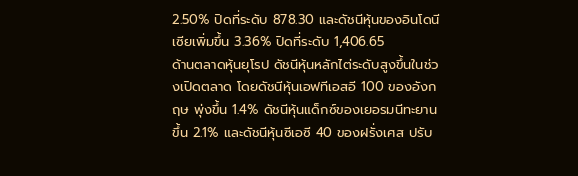2.50% ปิดที่ระดับ 878.30 และดัชนีหุ้นของอินโดนีเซียเพิ่มขึ้น 3.36% ปิดที่ระดับ 1,406.65
ด้านตลาดหุ้นยุโรป ดัชนีหุ้นหลักไต่ระดับสูงขึ้นในช่วงเปิดตลาด โดยดัชนีหุ้นเอฟทีเอสอี 100 ของอังกฤษ พุ่งขึ้น 1.4% ดัชนีหุ้นแด็กซ์ของเยอรมนีทะยานขึ้น 2.1% และดัชนีหุ้นซีเอซี 40 ของฝรั่งเศส ปรับ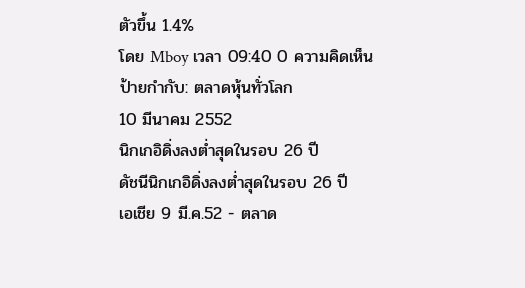ตัวขึ้น 1.4%
โดย Mboy เวลา 09:40 0 ความคิดเห็น
ป้ายกำกับ: ตลาดหุ้นทั่วโลก
10 มีนาคม 2552
นิกเกอิดิ่งลงต่ำสุดในรอบ 26 ปี
ดัชนีนิกเกอิดิ่งลงต่ำสุดในรอบ 26 ปี
เอเชีย 9 มี.ค.52 - ตลาด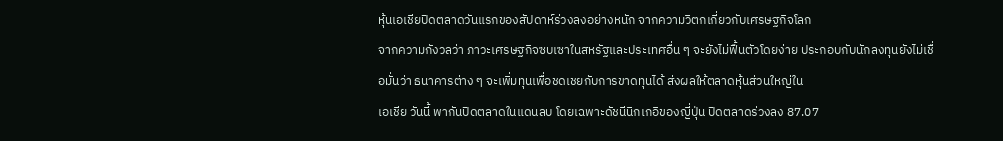หุ้นเอเชียปิดตลาดวันแรกของสัปดาห์ร่วงลงอย่างหนัก จากความวิตกเกี่ยวกับเศรษฐกิจโลก
จากความกังวลว่า ภาวะเศรษฐกิจซบเซาในสหรัฐและประเทศอื่น ๆ จะยังไม่ฟื้นตัวโดยง่าย ประกอบกับนักลงทุนยังไม่เชื่อมั่นว่า ธนาคารต่าง ๆ จะเพิ่มทุนเพื่อชดเชยกับการขาดทุนได้ ส่งผลให้ตลาดหุ้นส่วนใหญ่ใน
เอเชีย วันนี้ พากันปิดตลาดในแดนลบ โดยเฉพาะดัชนีนิกเกอิของญี่ปุ่น ปิดตลาดร่วงลง 87.07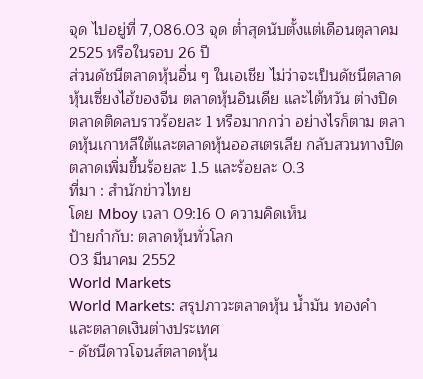จุด ไปอยู่ที่ 7,086.03 จุด ต่ำสุดนับตั้งแต่เดือนตุลาคม 2525 หรือในรอบ 26 ปี
ส่วนดัชนีตลาดหุ้นอื่น ๆ ในเอเชีย ไม่ว่าจะเป็นดัชนีตลาดหุ้นเซี่ยงไฮ้ของจีน ตลาดหุ้นอินเดีย และไต้หวัน ต่างปิดตลาดติดลบราวร้อยละ 1 หรือมากกว่า อย่างไรก็ตาม ตลาดหุ้นเกาหลีใต้และตลาดหุ้นออสเตรเลีย กลับสวนทางปิดตลาดเพิ่มขึ้นร้อยละ 1.5 และร้อยละ 0.3
ที่มา : สำนักข่าวไทย
โดย Mboy เวลา 09:16 0 ความคิดเห็น
ป้ายกำกับ: ตลาดหุ้นทั่วโลก
03 มีนาคม 2552
World Markets
World Markets: สรุปภาวะตลาดหุ้น น้ำมัน ทองคำ และตลาดเงินต่างประเทศ
- ดัชนีดาวโจนส์ตลาดหุ้น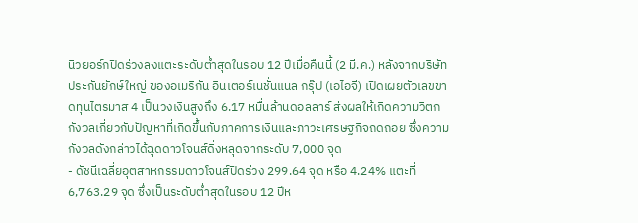นิวยอร์กปิดร่วงลงแตะระดับต่ำสุดในรอบ 12 ปีเมื่อคืนนี้ (2 มี.ค.) หลังจากบริษัทประกันยักษ์ใหญ่ ของอเมริกัน อินเตอร์เนชั่นแนล กรุ๊ป (เอไอจี) เปิดเผยตัวเลขขาดทุนไตรมาส 4 เป็นวงเงินสูงถึง 6.17 หมื่นล้านดอลลาร์ ส่งผลให้เกิดความวิตกกังวลเกี่ยวกับปัญหาที่เกิดขึ้นกับภาคการเงินและภาวะเศรษฐกิจถดถอย ซึ่งความกังวลดังกล่าวได้ฉุดดาวโจนส์ดิ่งหลุดจากระดับ 7,000 จุด
- ดัชนีเฉลี่ยอุตสาหกรรมดาวโจนส์ปิดร่วง 299.64 จุด หรือ 4.24% แตะที่ 6,763.29 จุด ซึ่งเป็นระดับต่ำสุดในรอบ 12 ปีห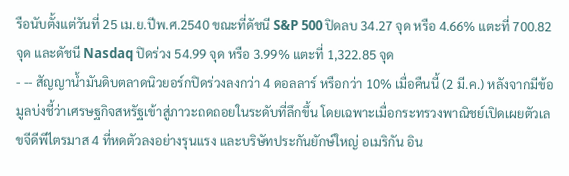รือนับตั้งแต่วันที่ 25 เม.ย.ปีพ.ศ.2540 ขณะที่ดัชนี S&P 500 ปิดลบ 34.27 จุด หรือ 4.66% แตะที่ 700.82 จุด และดัชนี Nasdaq ปิดร่วง 54.99 จุด หรือ 3.99% แตะที่ 1,322.85 จุด
- -- สัญญาน้ำมันดิบตลาดนิวยอร์กปิดร่วงลงกว่า 4 ดอลลาร์ หรือกว่า 10% เมื่อคืนนี้ (2 มี.ค.) หลังจากมีข้อมูลบ่งชี้ว่าเศรษฐกิจสหรัฐเข้าสู่ภาวะถดถอยในระดับที่ลึกขึ้น โดยเฉพาะเมื่อกระทรวงพาณิชย์เปิดเผยตัวเลขจีดีพีไตรมาส 4 ที่หดตัวลงอย่างรุนแรง และบริษัทประกันยักษ์ใหญ่ อเมริกัน อิน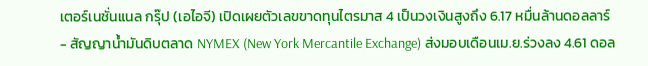เตอร์เนชั่นแนล กรุ๊ป (เอไอจี) เปิดเผยตัวเลขขาดทุนไตรมาส 4 เป็นวงเงินสูงถึง 6.17 หมื่นล้านดอลลาร์
- สัญญาน้ำมันดิบตลาด NYMEX (New York Mercantile Exchange) ส่งมอบเดือนเม.ย.ร่วงลง 4.61 ดอล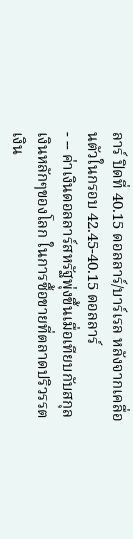ลาร์ ปิดที่ 40.15 ดอลลาร์/บาร์เรล หลังจากเคลื่อนตัวในกรอบ 42.45-40.15 ดอลลาร์
- -- ค่าเงินดอลลาร์สหรัฐพุ่งขึ้นเมื่อเทียบกับสกุลเงินหลักๆของโลก ในการซื้อขายที่ตลาดปริวรรตเงิน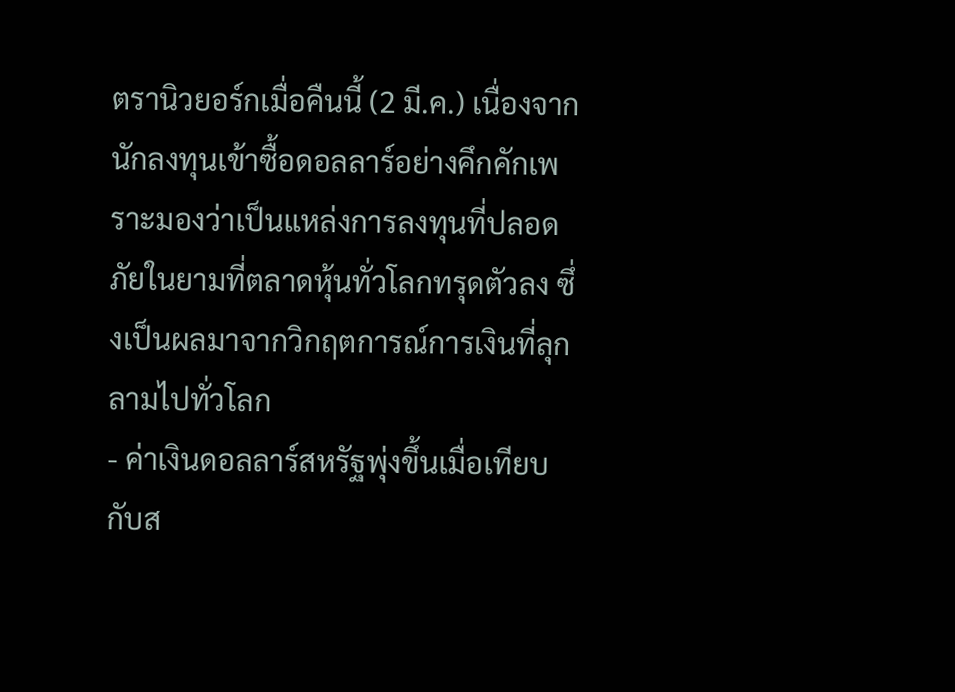ตรานิวยอร์กเมื่อคืนนี้ (2 มี.ค.) เนื่องจากนักลงทุนเข้าซื้อดอลลาร์อย่างคึกคักเพราะมองว่าเป็นแหล่งการลงทุนที่ปลอดภัยในยามที่ตลาดหุ้นทั่วโลกทรุดตัวลง ซึ่งเป็นผลมาจากวิกฤตการณ์การเงินที่ลุกลามไปทั่วโลก
- ค่าเงินดอลลาร์สหรัฐพุ่งขึ้นเมื่อเทียบกับส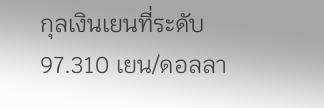กุลเงินเยนที่ระดับ 97.310 เยน/ดอลลา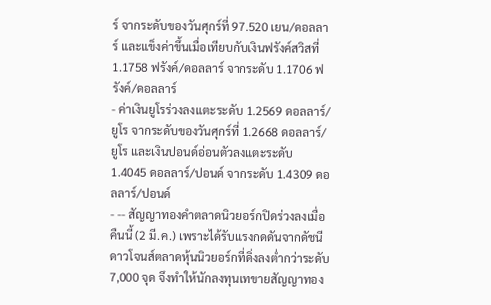ร์ จากระดับของวันศุกร์ที่ 97.520 เยน/ดอลลาร์ และแข็งค่าขึ้นเมื่อเทียบกับเงินฟรังค์สวิสที่ 1.1758 ฟรังค์/ดอลลาร์ จากระดับ 1.1706 ฟรังค์/ดอลลาร์
- ค่าเงินยูโรร่วงลงแตะระดับ 1.2569 ดอลลาร์/ยูโร จากระดับของวันศุกร์ที่ 1.2668 ดอลลาร์/ยูโร และเงินปอนด์อ่อนตัวลงแตะระดับ 1.4045 ดอลลาร์/ปอนด์ จากระดับ 1.4309 ดอลลาร์/ปอนด์
- -- สัญญาทองคำตลาดนิวยอร์กปิดร่วงลงเมื่อคืนนี้ (2 มี.ค.) เพราะได้รับแรงกดดันจากดัชนีดาวโจนส์ตลาดหุ้นนิวยอร์กที่ดิ่งลงต่ำกว่าระดับ 7,000 จุด จึงทำให้นักลงทุนเทขายสัญญาทอง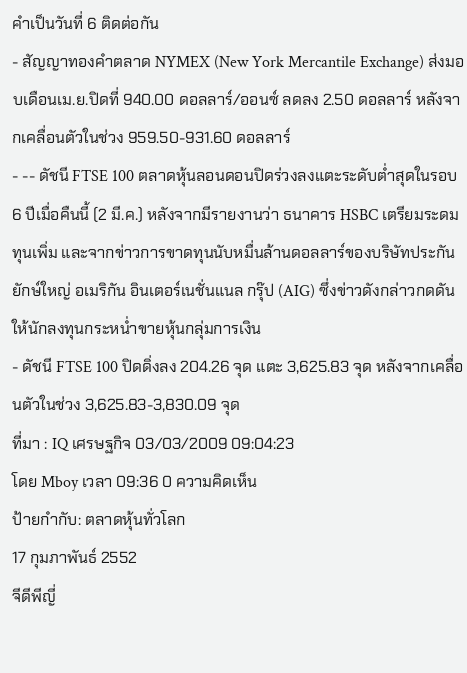คำเป็นวันที่ 6 ติดต่อกัน
- สัญญาทองคำตลาด NYMEX (New York Mercantile Exchange) ส่งมอบเดือนเม.ย.ปิดที่ 940.00 ดอลลาร์/ออนซ์ ลดลง 2.50 ดอลลาร์ หลังจากเคลื่อนตัวในช่วง 959.50-931.60 ดอลลาร์
- -- ดัชนี FTSE 100 ตลาดหุ้นลอนดอนปิดร่วงลงแตะระดับต่ำสุดในรอบ 6 ปีเมื่อคืนนี้ (2 มี.ค.) หลังจากมีรายงานว่า ธนาคาร HSBC เตรียมระดมทุนเพิ่ม และจากข่าวการขาดทุนนับหมื่นล้านดอลลาร์ของบริษัทประกันยักษ์ใหญ่ อเมริกัน อินเตอร์เนชั่นแนล กรุ๊ป (AIG) ซึ่งข่าวดังกล่าวกดดันให้นักลงทุนกระหน่ำขายหุ้นกลุ่มการเงิน
- ดัชนี FTSE 100 ปิดดิ่งลง 204.26 จุด แตะ 3,625.83 จุด หลังจากเคลื่อนตัวในช่วง 3,625.83-3,830.09 จุด
ที่มา : IQ เศรษฐกิจ 03/03/2009 09:04:23
โดย Mboy เวลา 09:36 0 ความคิดเห็น
ป้ายกำกับ: ตลาดหุ้นทั่วโลก
17 กุมภาพันธ์ 2552
จีดีพีญี่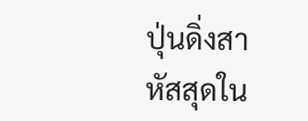ปุ่นดิ่งสาหัสสุดใน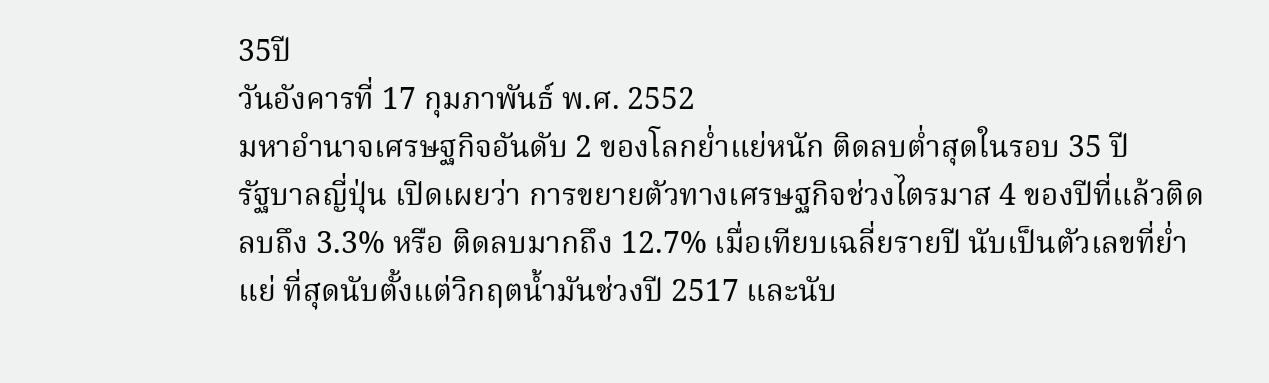35ปี
วันอังคารที่ 17 กุมภาพันธ์ พ.ศ. 2552
มหาอำนาจเศรษฐกิจอันดับ 2 ของโลกย่ำแย่หนัก ติดลบต่ำสุดในรอบ 35 ปี
รัฐบาลญี่ปุ่น เปิดเผยว่า การขยายตัวทางเศรษฐกิจช่วงไตรมาส 4 ของปีที่แล้วติดลบถึง 3.3% หรือ ติดลบมากถึง 12.7% เมื่อเทียบเฉลี่ยรายปี นับเป็นตัวเลขที่ย่ำแย่ ที่สุดนับตั้งแต่วิกฤตน้ำมันช่วงปี 2517 และนับ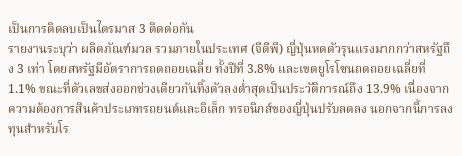เป็นการติดลบเป็นไตรมาส 3 ติดต่อกัน
รายงานระบุว่า ผลิตภัณฑ์มวล รวมภายในประเทศ (จีดีพี) ญี่ปุ่นหดตัวรุนแรงมากกว่าสหรัฐถึง 3 เท่า โดยสหรัฐมีอัตราการถดถอยเฉลี่ย ทั้งปีที่ 3.8% และเขตยูโรโซนถดถอยเฉลี่ยที่ 1.1% ขณะที่ตัวเลขส่งออกช่วงเดียวกันทิ้งตัวลงต่ำสุดเป็นประวัติการณ์ถึง 13.9% เนื่องจากความต้องการสินค้าประเภทรถยนต์และอิเล็ก ทรอนิกส์ของญี่ปุ่นปรับลดลง นอกจากนี้การลงทุนสำหรับโร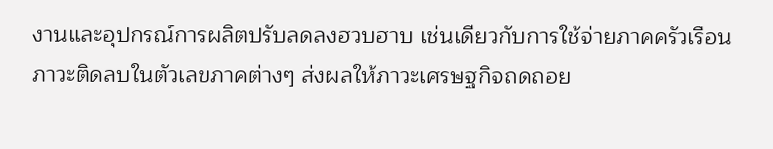งานและอุปกรณ์การผลิตปรับลดลงฮวบฮาบ เช่นเดียวกับการใช้จ่ายภาคครัวเรือน
ภาวะติดลบในตัวเลขภาคต่างๆ ส่งผลให้ภาวะเศรษฐกิจถดถอย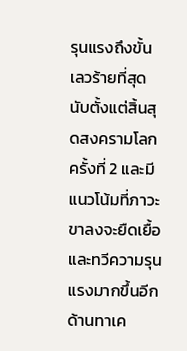รุนแรงถึงขั้นเลวร้ายที่สุดนับตั้งแต่สิ้นสุดสงครามโลกครั้งที่ 2 และมีแนวโน้มที่ภาวะขาลงจะยืดเยื้อและทวีความรุนแรงมากขึ้นอีก
ด้านทาเค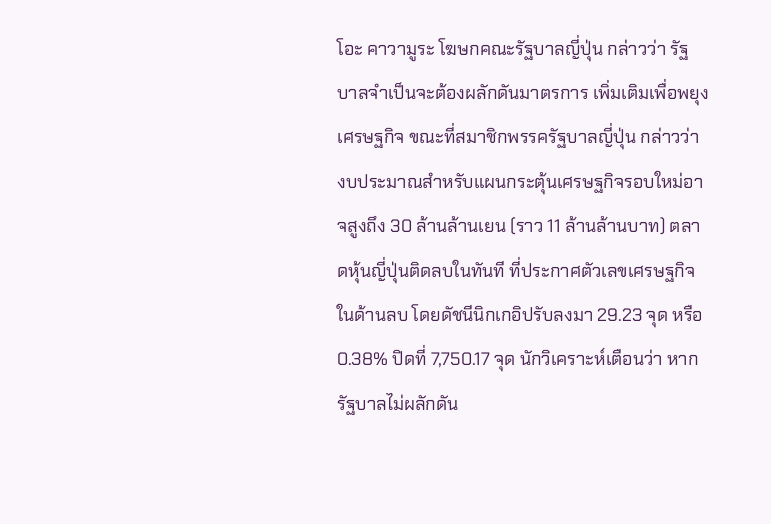โอะ คาวามูระ โฆษกคณะรัฐบาลญี่ปุ่น กล่าวว่า รัฐบาลจำเป็นจะต้องผลักดันมาตรการ เพิ่มเติมเพื่อพยุงเศรษฐกิจ ขณะที่สมาชิกพรรครัฐบาลญี่ปุ่น กล่าวว่า งบประมาณสำหรับแผนกระตุ้นเศรษฐกิจรอบใหม่อาจสูงถึง 30 ล้านล้านเยน (ราว 11 ล้านล้านบาท) ตลาดหุ้นญี่ปุ่นติดลบในทันที ที่ประกาศตัวเลขเศรษฐกิจในด้านลบ โดยดัชนีนิกเกอิปรับลงมา 29.23 จุด หรือ 0.38% ปิดที่ 7,750.17 จุด นักวิเคราะห์เตือนว่า หากรัฐบาลไม่ผลักดัน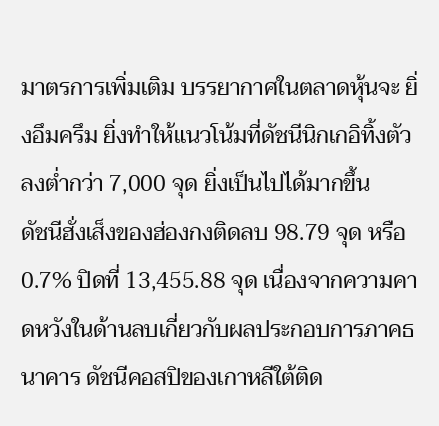มาตรการเพิ่มเติม บรรยากาศในตลาดหุ้นจะ ยิ่งอึมครึม ยิ่งทำให้แนวโน้มที่ดัชนีนิกเกอิทิ้งตัวลงต่ำกว่า 7,000 จุด ยิ่งเป็นไปได้มากขึ้น
ดัชนีฮั่งเส็งของฮ่องกงติดลบ 98.79 จุด หรือ 0.7% ปิดที่ 13,455.88 จุด เนื่องจากความคาดหวังในด้านลบเกี่ยวกับผลประกอบการภาคธนาคาร ดัชนีคอสปิของเกาหลีใต้ติด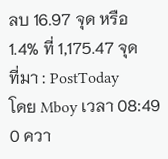ลบ 16.97 จุด หรือ 1.4% ที่ 1,175.47 จุด
ที่มา : PostToday
โดย Mboy เวลา 08:49 0 ควา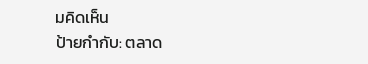มคิดเห็น
ป้ายกำกับ: ตลาด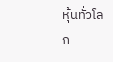หุ้นทั่วโลก